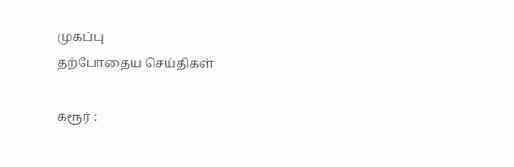முகப்பு
தற்போதைய செய்திகள்

கரூர் :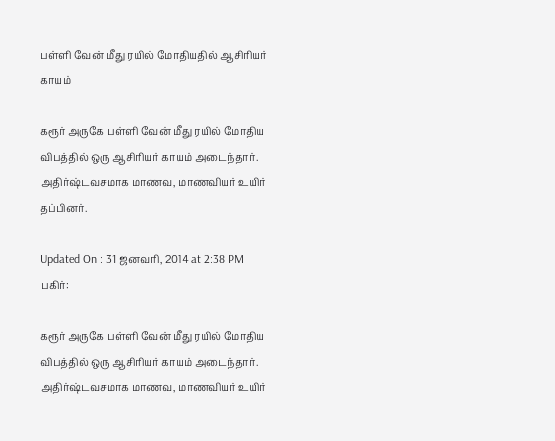பள்ளி வேன் மீது ரயில் மோதியதில் ஆசிரியர் காயம்

கரூர் அருகே பள்ளி வேன் மீது ரயில் மோதிய விபத்தில் ஒரு ஆசிரியர் காயம் அடைந்தார். அதிர்ஷ்டவசமாக மாணவ, மாணவியர் உயிர் தப்பினர்.

Updated On : 31 ஜனவரி, 2014 at 2:38 PM
பகிர்:

கரூர் அருகே பள்ளி வேன் மீது ரயில் மோதிய விபத்தில் ஒரு ஆசிரியர் காயம் அடைந்தார். அதிர்ஷ்டவசமாக மாணவ, மாணவியர் உயிர்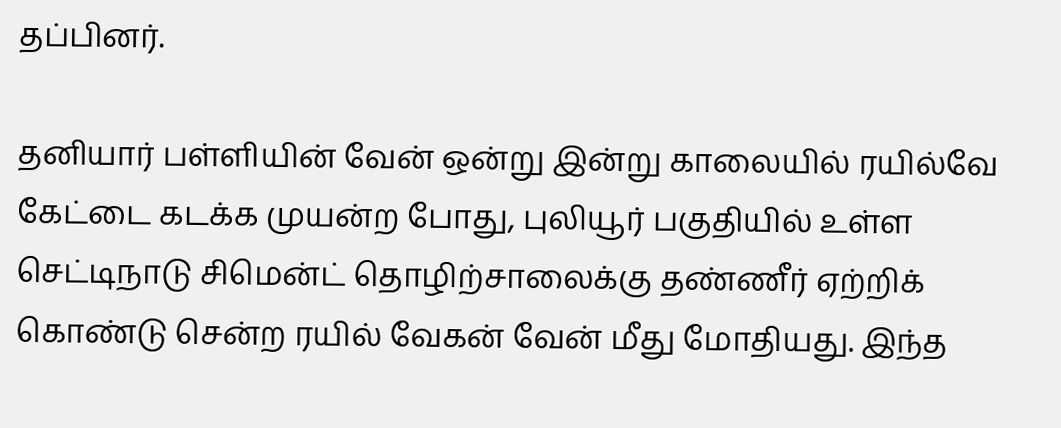தப்பினர்.

தனியார் பள்ளியின் வேன் ஒன்று இன்று காலையில் ரயில்வே கேட்டை கடக்க முயன்ற போது, புலியூர் பகுதியில் உள்ள செட்டிநாடு சிமென்ட் தொழிற்சாலைக்கு தண்ணீர் ஏற்றிக் கொண்டு சென்ற ரயில் வேகன் வேன் மீது மோதியது. இந்த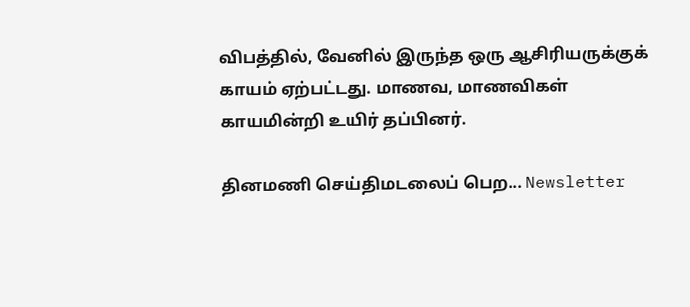விபத்தில், வேனில் இருந்த ஒரு ஆசிரியருக்குக் காயம் ஏற்பட்டது. மாணவ, மாணவிகள் காயமின்றி உயிர் தப்பினர்.

தினமணி செய்திமடலைப் பெற... Newsletter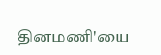தினமணி'யை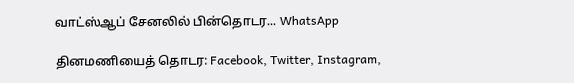வாட்ஸ்ஆப் சேனலில் பின்தொடர... WhatsApp

தினமணியைத் தொடர: Facebook, Twitter, Instagram,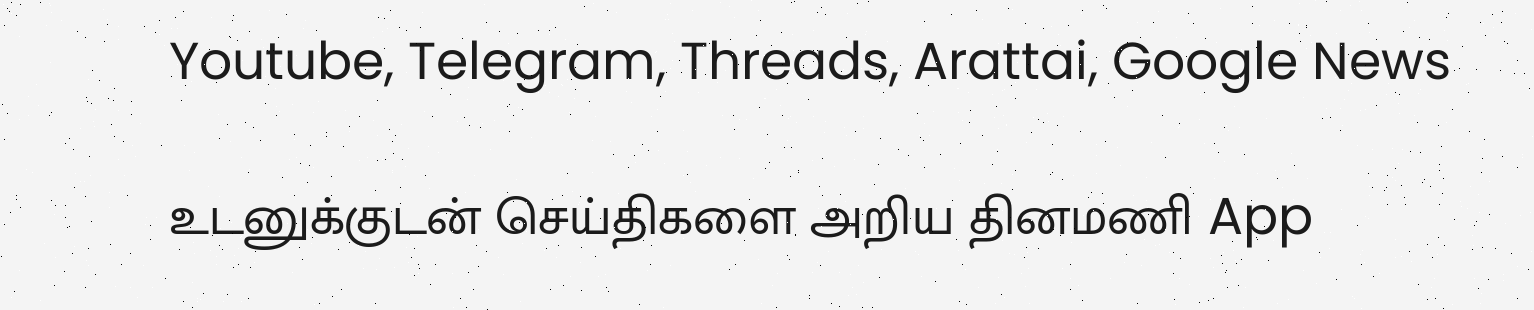Youtube, Telegram, Threads, Arattai, Google News

உடனுக்குடன் செய்திகளை அறிய தினமணி App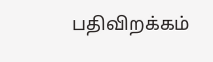பதிவிறக்கம்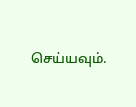செய்யவும்.